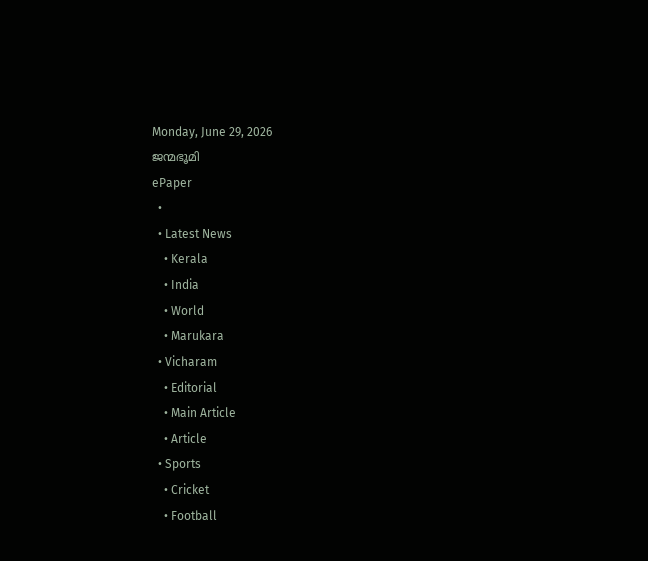Monday, June 29, 2026
ജന്മഭൂമി
ePaper
  •
  • Latest News
    • Kerala
    • India
    • World
    • Marukara
  • Vicharam
    • Editorial
    • Main Article
    • Article
  • Sports
    • Cricket
    • Football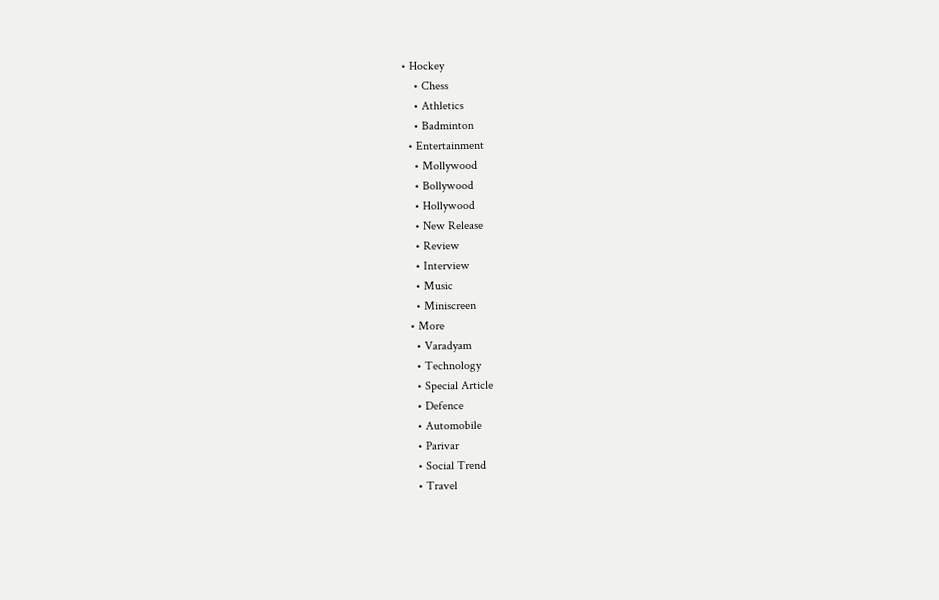• Hockey
    • Chess
    • Athletics
    • Badminton
  • Entertainment
    • Mollywood
    • Bollywood
    • Hollywood
    • New Release
    • Review
    • Interview
    • Music
    • Miniscreen
  • More
    • Varadyam
    • Technology
    • Special Article
    • Defence
    • Automobile
    • Parivar
    • Social Trend
    • Travel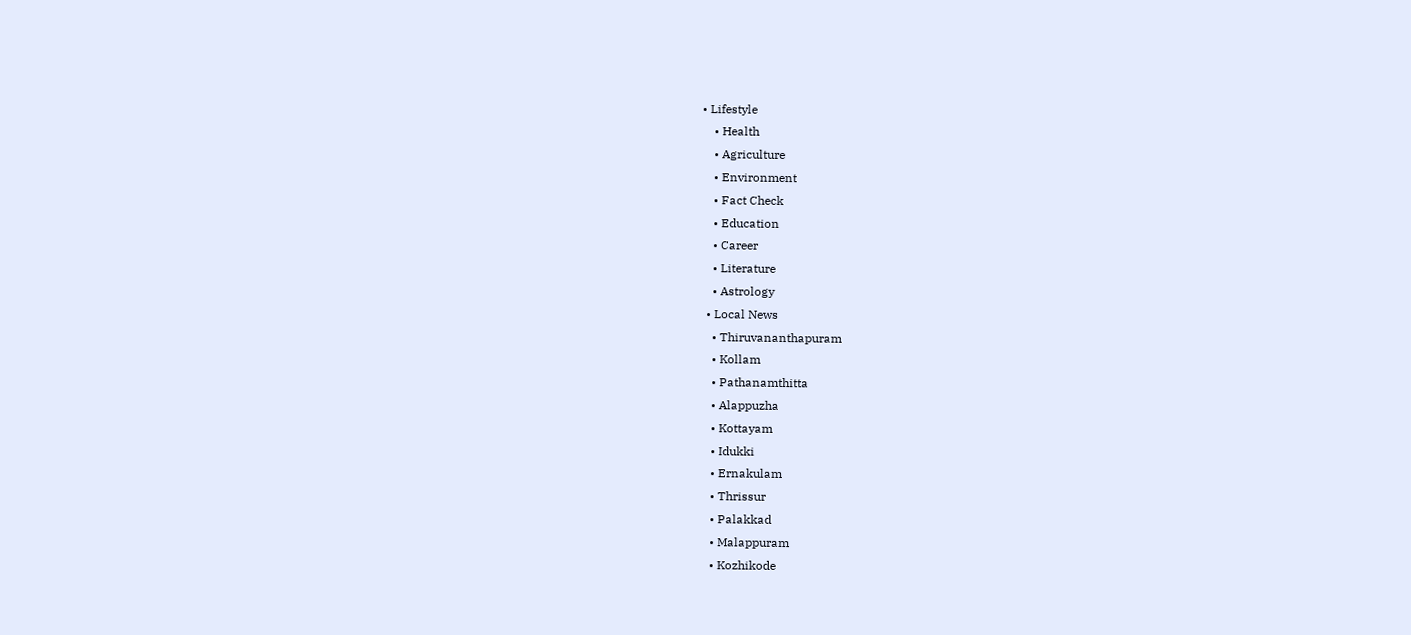• Lifestyle
    • Health
    • Agriculture
    • Environment
    • Fact Check
    • Education
    • Career
    • Literature
    • Astrology
  • Local News
    • Thiruvananthapuram
    • Kollam
    • Pathanamthitta
    • Alappuzha
    • Kottayam
    • Idukki
    • Ernakulam
    • Thrissur
    • Palakkad
    • Malappuram
    • Kozhikode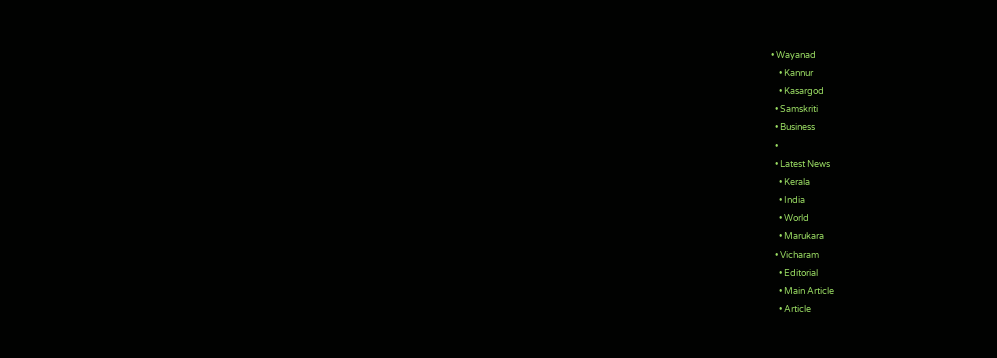• Wayanad
    • Kannur
    • Kasargod
  • Samskriti
  • Business
  •
  • Latest News
    • Kerala
    • India
    • World
    • Marukara
  • Vicharam
    • Editorial
    • Main Article
    • Article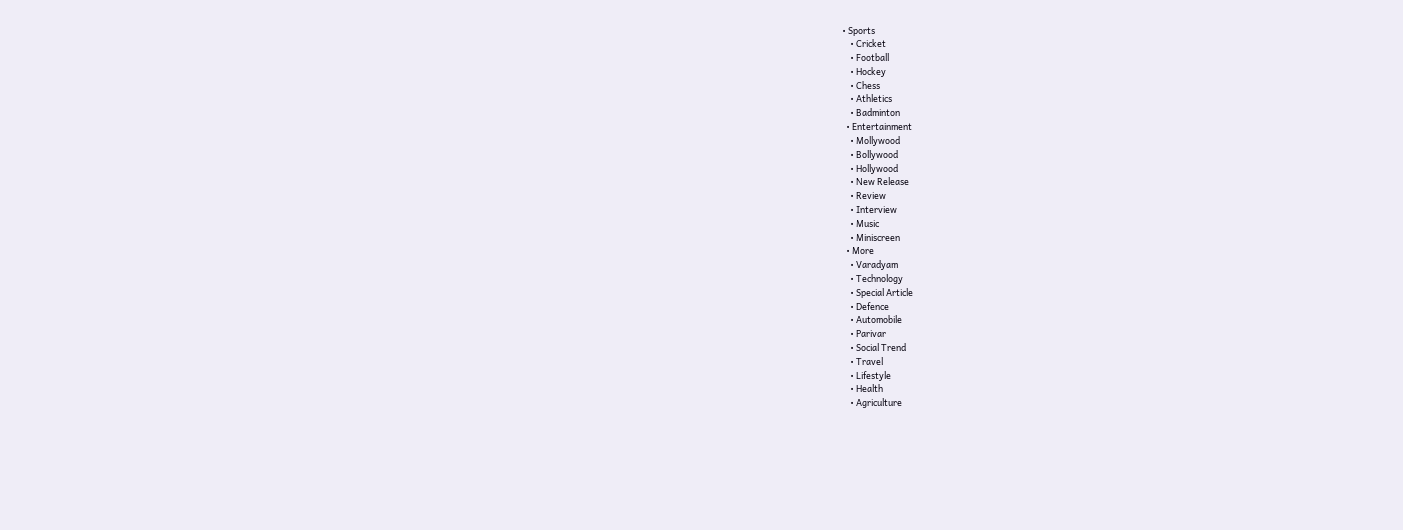• Sports
    • Cricket
    • Football
    • Hockey
    • Chess
    • Athletics
    • Badminton
  • Entertainment
    • Mollywood
    • Bollywood
    • Hollywood
    • New Release
    • Review
    • Interview
    • Music
    • Miniscreen
  • More
    • Varadyam
    • Technology
    • Special Article
    • Defence
    • Automobile
    • Parivar
    • Social Trend
    • Travel
    • Lifestyle
    • Health
    • Agriculture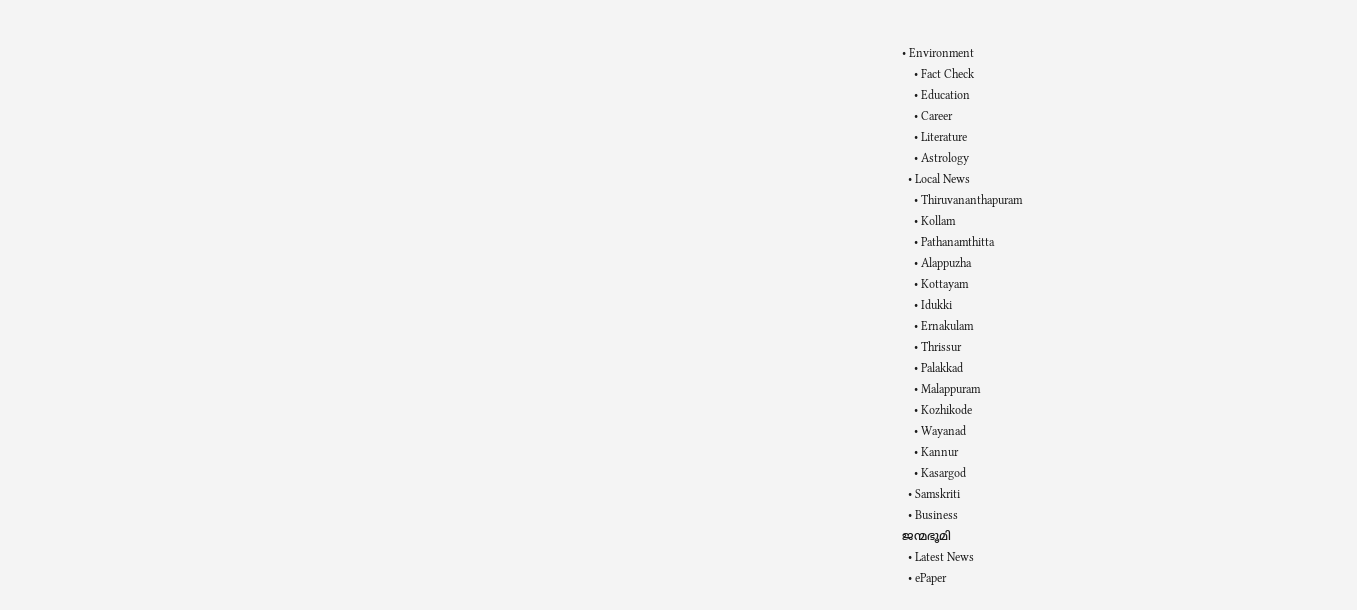• Environment
    • Fact Check
    • Education
    • Career
    • Literature
    • Astrology
  • Local News
    • Thiruvananthapuram
    • Kollam
    • Pathanamthitta
    • Alappuzha
    • Kottayam
    • Idukki
    • Ernakulam
    • Thrissur
    • Palakkad
    • Malappuram
    • Kozhikode
    • Wayanad
    • Kannur
    • Kasargod
  • Samskriti
  • Business
ജന്മഭൂമി
  • Latest News
  • ePaper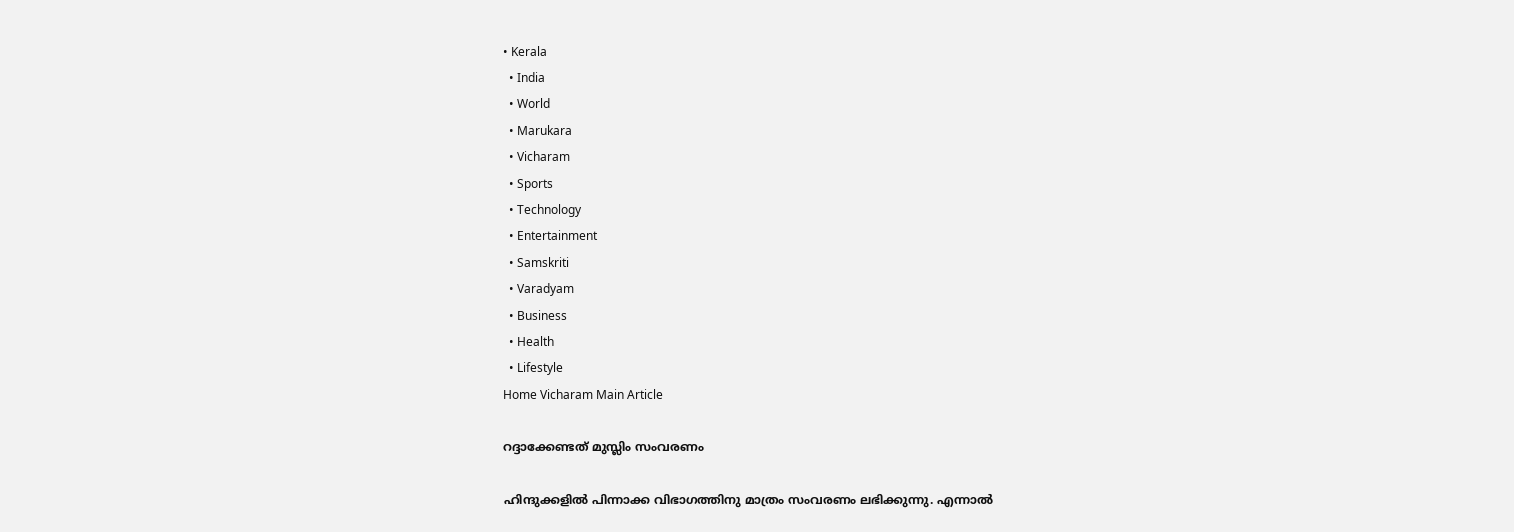• Kerala
  • India
  • World
  • Marukara
  • Vicharam
  • Sports
  • Technology
  • Entertainment
  • Samskriti
  • Varadyam
  • Business
  • Health
  • Lifestyle
Home Vicharam Main Article

റദ്ദാക്കേണ്ടത് മുസ്ലിം സംവരണം

ഹിന്ദുക്കളില്‍ പിന്നാക്ക വിഭാഗത്തിനു മാത്രം സംവരണം ലഭിക്കുന്നു. എന്നാല്‍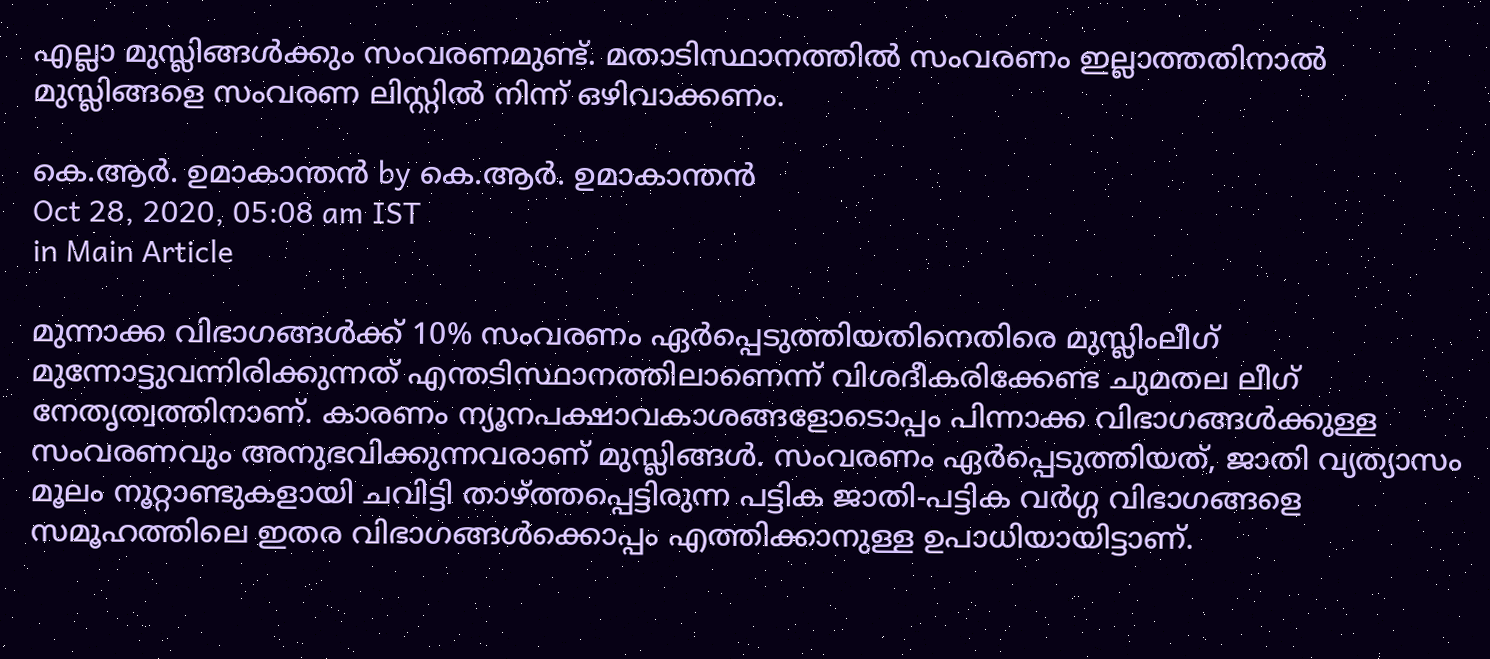എല്ലാ മുസ്ലിങ്ങള്‍ക്കും സംവരണമുണ്ട്. മതാടിസ്ഥാനത്തില്‍ സംവരണം ഇല്ലാത്തതിനാല്‍ മുസ്ലിങ്ങളെ സംവരണ ലിസ്റ്റില്‍ നിന്ന് ഒഴിവാക്കണം.

കെ.ആര്‍. ഉമാകാന്തന്‍ by കെ.ആര്‍. ഉമാകാന്തന്‍
Oct 28, 2020, 05:08 am IST
in Main Article

മുന്നാക്ക വിഭാഗങ്ങള്‍ക്ക് 10% സംവരണം ഏര്‍പ്പെടുത്തിയതിനെതിരെ മുസ്ലിംലീഗ് മുന്നോട്ടുവന്നിരിക്കുന്നത് എന്തടിസ്ഥാനത്തിലാണെന്ന് വിശദീകരിക്കേണ്ട ചുമതല ലീഗ് നേതൃത്വത്തിനാണ്. കാരണം ന്യൂനപക്ഷാവകാശങ്ങളോടൊപ്പം പിന്നാക്ക വിഭാഗങ്ങള്‍ക്കുള്ള സംവരണവും അനുഭവിക്കുന്നവരാണ് മുസ്ലിങ്ങള്‍. സംവരണം ഏര്‍പ്പെടുത്തിയത്, ജാതി വ്യത്യാസം മൂലം നൂറ്റാണ്ടുകളായി ചവിട്ടി താഴ്‌ത്തപ്പെട്ടിരുന്ന പട്ടിക ജാതി-പട്ടിക വര്‍ഗ്ഗ വിഭാഗങ്ങളെ സമൂഹത്തിലെ ഇതര വിഭാഗങ്ങള്‍ക്കൊപ്പം എത്തിക്കാനുള്ള ഉപാധിയായിട്ടാണ്.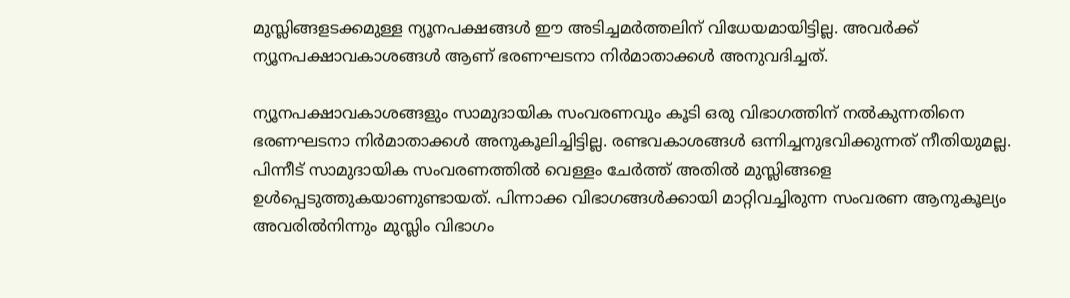മുസ്ലിങ്ങളടക്കമുള്ള ന്യൂനപക്ഷങ്ങള്‍ ഈ അടിച്ചമര്‍ത്തലിന് വിധേയമായിട്ടില്ല. അവര്‍ക്ക് ന്യൂനപക്ഷാവകാശങ്ങള്‍ ആണ് ഭരണഘടനാ നിര്‍മാതാക്കള്‍ അനുവദിച്ചത്.

ന്യൂനപക്ഷാവകാശങ്ങളും സാമുദായിക സംവരണവും കൂടി ഒരു വിഭാഗത്തിന് നല്‍കുന്നതിനെ ഭരണഘടനാ നിര്‍മാതാക്കള്‍ അനുകൂലിച്ചിട്ടില്ല. രണ്ടവകാശങ്ങള്‍ ഒന്നിച്ചനുഭവിക്കുന്നത് നീതിയുമല്ല. പിന്നീട് സാമുദായിക സംവരണത്തില്‍ വെള്ളം ചേര്‍ത്ത് അതില്‍ മുസ്ലിങ്ങളെ ഉള്‍പ്പെടുത്തുകയാണുണ്ടായത്. പിന്നാക്ക വിഭാഗങ്ങള്‍ക്കായി മാറ്റിവച്ചിരുന്ന സംവരണ ആനുകൂല്യം അവരില്‍നിന്നും മുസ്ലിം വിഭാഗം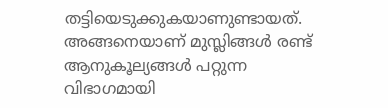തട്ടിയെടുക്കുകയാണുണ്ടായത്. അങ്ങനെയാണ് മുസ്ലിങ്ങള്‍ രണ്ട് ആനുകൂല്യങ്ങള്‍ പറ്റുന്ന വിഭാഗമായി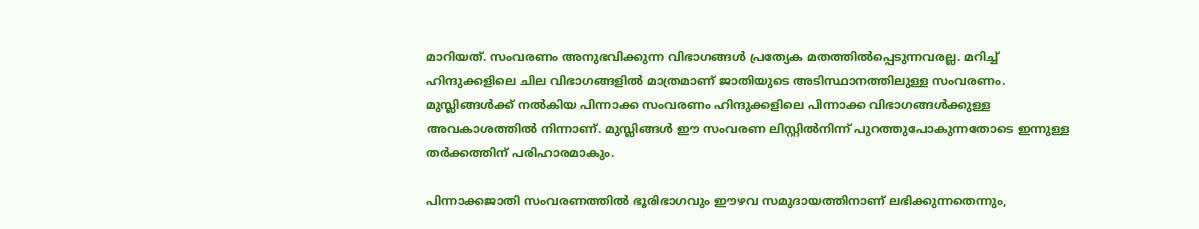മാറിയത്. സംവരണം അനുഭവിക്കുന്ന വിഭാഗങ്ങള്‍ പ്രത്യേക മതത്തില്‍പ്പെടുന്നവരല്ല. മറിച്ച് ഹിന്ദുക്കളിലെ ചില വിഭാഗങ്ങളില്‍ മാത്രമാണ് ജാതിയുടെ അടിസ്ഥാനത്തിലുള്ള സംവരണം. മുസ്ലിങ്ങള്‍ക്ക് നല്‍കിയ പിന്നാക്ക സംവരണം ഹിന്ദുക്കളിലെ പിന്നാക്ക വിഭാഗങ്ങള്‍ക്കുള്ള അവകാശത്തില്‍ നിന്നാണ്. മുസ്ലിങ്ങള്‍ ഈ സംവരണ ലിസ്റ്റില്‍നിന്ന് പുറത്തുപോകുന്നതോടെ ഇന്നുള്ള തര്‍ക്കത്തിന് പരിഹാരമാകും.

പിന്നാക്കജാതി സംവരണത്തില്‍ ഭൂരിഭാഗവും ഈഴവ സമുദായത്തിനാണ് ലഭിക്കുന്നതെന്നും,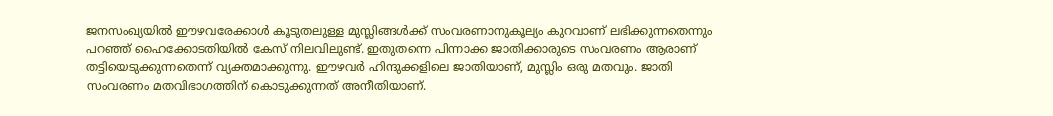ജനസംഖ്യയില്‍ ഈഴവരേക്കാള്‍ കൂടുതലുള്ള മുസ്ലിങ്ങള്‍ക്ക് സംവരണാനുകൂല്യം കുറവാണ് ലഭിക്കുന്നതെന്നും പറഞ്ഞ് ഹൈക്കോടതിയില്‍ കേസ് നിലവിലുണ്ട്. ഇതുതന്നെ പിന്നാക്ക ജാതിക്കാരുടെ സംവരണം ആരാണ് തട്ടിയെടുക്കുന്നതെന്ന് വ്യക്തമാക്കുന്നു. ഈഴവര്‍ ഹിന്ദുക്കളിലെ ജാതിയാണ്, മുസ്ലിം ഒരു മതവും. ജാതി സംവരണം മതവിഭാഗത്തിന് കൊടുക്കുന്നത് അനീതിയാണ്.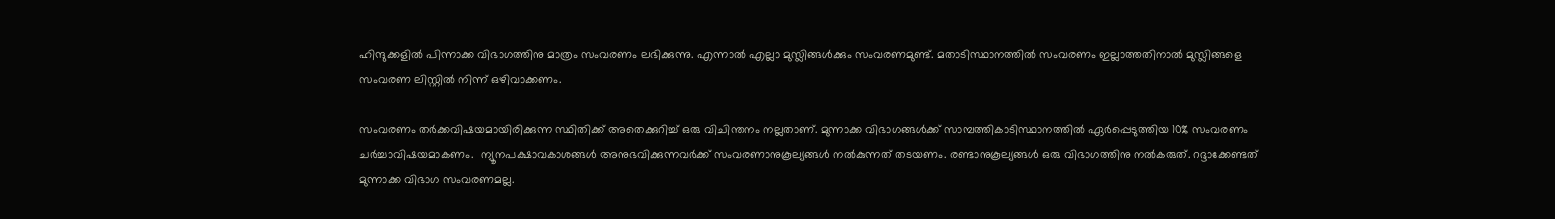ഹിന്ദുക്കളില്‍ പിന്നാക്ക വിഭാഗത്തിനു മാത്രം സംവരണം ലഭിക്കുന്നു. എന്നാല്‍ എല്ലാ മുസ്ലിങ്ങള്‍ക്കും സംവരണമുണ്ട്. മതാടിസ്ഥാനത്തില്‍ സംവരണം ഇല്ലാത്തതിനാല്‍ മുസ്ലിങ്ങളെ സംവരണ ലിസ്റ്റില്‍ നിന്ന് ഒഴിവാക്കണം.

സംവരണം തര്‍ക്കവിഷയമായിരിക്കുന്ന സ്ഥിതിക്ക് അതെക്കുറിച്ച് ഒരു വിചിന്തനം നല്ലതാണ്. മുന്നാക്ക വിഭാഗങ്ങള്‍ക്ക് സാമ്പത്തികാടിസ്ഥാനത്തില്‍ ഏര്‍പ്പെടുത്തിയ 10% സംവരണം ചര്‍ച്ചാവിഷയമാകണം.  ന്യൂനപക്ഷാവകാശങ്ങള്‍ അനുഭവിക്കുന്നവര്‍ക്ക് സംവരണാനുകൂല്യങ്ങള്‍ നല്‍കുന്നത് തടയണം. രണ്ടാനുകൂല്യങ്ങള്‍ ഒരു വിഭാഗത്തിനു നല്‍കരുത്. റദ്ദാക്കേണ്ടത് മുന്നാക്ക വിഭാഗ സംവരണമല്ല.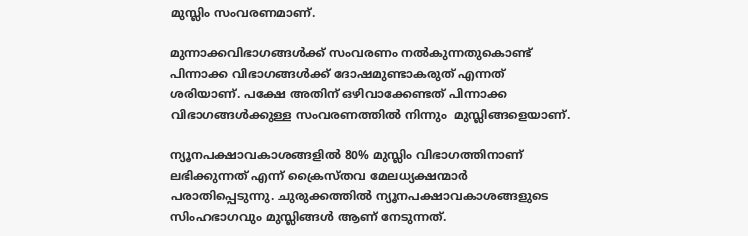മുസ്ലിം സംവരണമാണ്.

മുന്നാക്കവിഭാഗങ്ങള്‍ക്ക് സംവരണം നല്‍കുന്നതുകൊണ്ട് പിന്നാക്ക വിഭാഗങ്ങള്‍ക്ക് ദോഷമുണ്ടാകരുത് എന്നത് ശരിയാണ്. പക്ഷേ അതിന് ഒഴിവാക്കേണ്ടത് പിന്നാക്ക വിഭാഗങ്ങള്‍ക്കുള്ള സംവരണത്തില്‍ നിന്നും  മുസ്ലിങ്ങളെയാണ്.

ന്യൂനപക്ഷാവകാശങ്ങളില്‍ 80% മുസ്ലിം വിഭാഗത്തിനാണ് ലഭിക്കുന്നത് എന്ന് ക്രൈസ്തവ മേലധ്യക്ഷന്മാര്‍ പരാതിപ്പെടുന്നു. ചുരുക്കത്തില്‍ ന്യൂനപക്ഷാവകാശങ്ങളുടെ സിംഹഭാഗവും മുസ്ലിങ്ങള്‍ ആണ് നേടുന്നത്.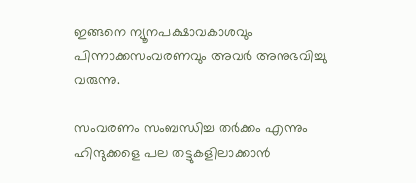ഇങ്ങനെ ന്യൂനപക്ഷാവകാശവും പിന്നാക്കസംവരണവും അവര്‍ അനുഭവിച്ചു വരുന്നു.

സംവരണം സംബന്ധിച്ച തര്‍ക്കം എന്നും ഹിന്ദുക്കളെ പല തട്ടുകളിലാക്കാന്‍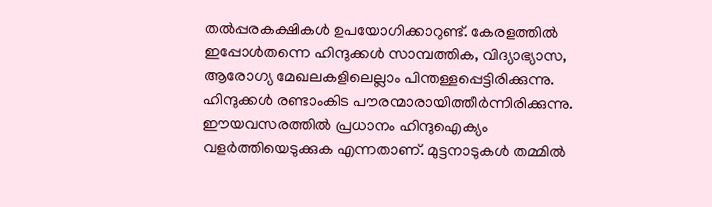തല്‍പ്പരകക്ഷികള്‍ ഉപയോഗിക്കാറുണ്ട്. കേരളത്തില്‍ ഇപ്പോള്‍തന്നെ ഹിന്ദുക്കള്‍ സാമ്പത്തിക, വിദ്യാഭ്യാസ, ആരോഗ്യ മേഖലകളിലെല്ലാം പിന്തള്ളപ്പെട്ടിരിക്കുന്നു. ഹിന്ദുക്കള്‍ രണ്ടാംകിട പൗരന്മാരായിത്തീര്‍ന്നിരിക്കുന്നു. ഈയവസരത്തില്‍ പ്രധാനം ഹിന്ദുഐക്യം വളര്‍ത്തിയെടുക്കുക എന്നതാണ്. മുട്ടനാടുകള്‍ തമ്മില്‍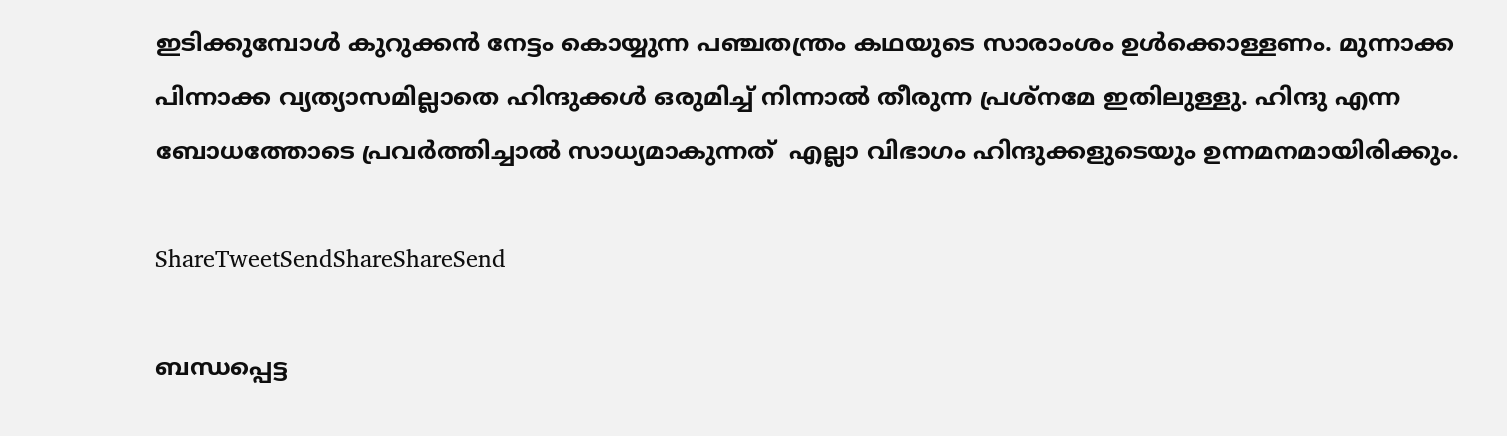ഇടിക്കുമ്പോള്‍ കുറുക്കന്‍ നേട്ടം കൊയ്യുന്ന പഞ്ചതന്ത്രം കഥയുടെ സാരാംശം ഉള്‍ക്കൊള്ളണം. മുന്നാക്ക പിന്നാക്ക വ്യത്യാസമില്ലാതെ ഹിന്ദുക്കള്‍ ഒരുമിച്ച് നിന്നാല്‍ തീരുന്ന പ്രശ്‌നമേ ഇതിലുള്ളു. ഹിന്ദു എന്ന ബോധത്തോടെ പ്രവര്‍ത്തിച്ചാല്‍ സാധ്യമാകുന്നത്  എല്ലാ വിഭാഗം ഹിന്ദുക്കളുടെയും ഉന്നമനമായിരിക്കും.

ShareTweetSendShareShareSend

ബന്ധപ്പെട്ട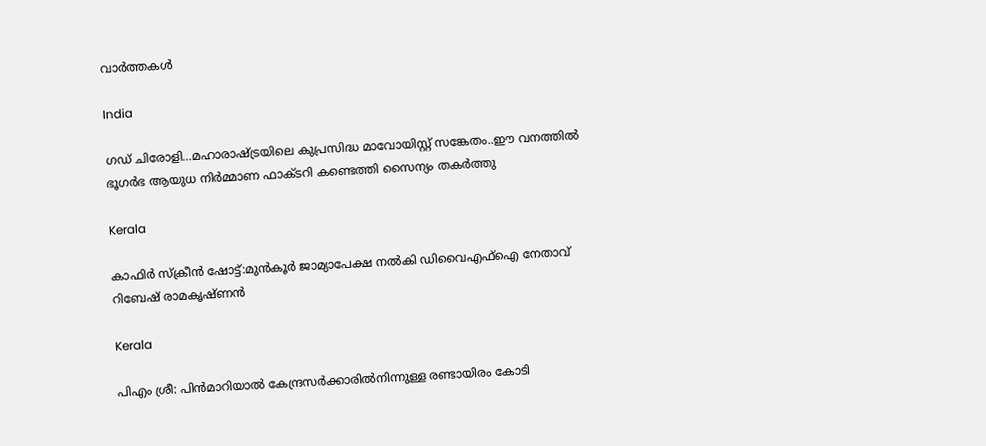വാര്‍ത്തകള്‍

India

ഗഡ് ചിരോളി…മഹാരാഷ്‌ട്രയിലെ കുപ്രസിദ്ധ മാവോയിസ്റ്റ് സങ്കേതം..ഈ വനത്തില്‍ ഭൂഗര്‍ഭ ആയുധ നിര്‍മ്മാണ ഫാക്ടറി കണ്ടെത്തി സൈന്യം തകര്‍ത്തു

Kerala

കാഫിര്‍ സ്‌ക്രീന്‍ ഷോട്ട്:മുന്‍കൂര്‍ ജാമ്യാപേക്ഷ നല്‍കി ഡിവൈഎഫ്‌ഐ നേതാവ് റിബേഷ് രാമകൃഷ്ണന്‍

Kerala

പിഎം ശ്രീ: പിന്‍മാറിയാല്‍ കേന്ദ്രസര്‍ക്കാരില്‍നിന്നുള്ള രണ്ടായിരം കോടി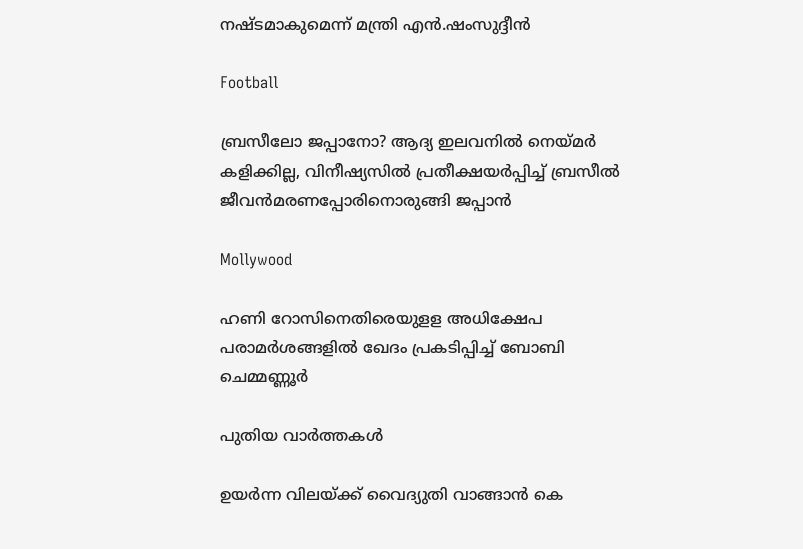നഷ്ടമാകുമെന്ന് മന്ത്രി എന്‍.ഷംസുദ്ദീന്‍

Football

ബ്രസീലോ ജപ്പാനോ? ആദ്യ ഇലവനില്‍ നെയ്‌മര്‍ കളിക്കില്ല, വിനീഷ്യസില്‍ പ്രതീക്ഷയര്‍പ്പിച്ച് ബ്രസീല്‍ ജീവന്‍മരണപ്പോരിനൊരുങ്ങി ജപ്പാന്‍

Mollywood

ഹണി റോസിനെതിരെയുളള അധിക്ഷേപ പരാമര്‍ശങ്ങളില്‍ ഖേദം പ്രകടിപ്പിച്ച് ബോബി ചെമ്മണ്ണൂര്‍

പുതിയ വാര്‍ത്തകള്‍

ഉയര്‍ന്ന വിലയ്‌ക്ക് വൈദ്യുതി വാങ്ങാന്‍ കെ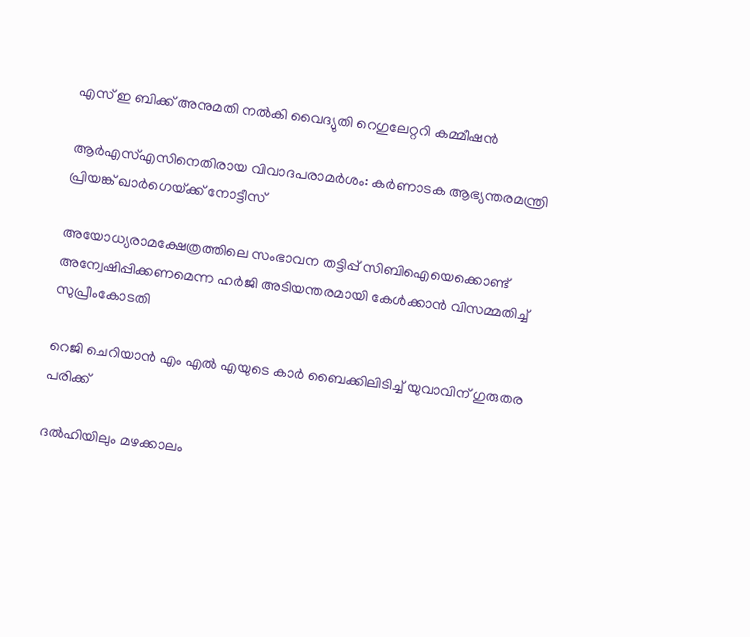എസ് ഇ ബിക്ക് അനുമതി നല്‍കി വൈദ്യുതി റെഗുലേറ്ററി കമ്മീഷന്‍

ആര്‍എസ്എസിനെതിരായ വിവാദപരാമര്‍ശം: കര്‍ണാടക ആഭ്യന്തരമന്ത്രി പ്രിയങ്ക് ഖാര്‍ഗെയ്‌ക്ക് നോട്ടീസ്

അയോധ്യരാമക്ഷേത്രത്തിലെ സംഭാവന തട്ടിപ്പ് സിബിഐയെക്കൊണ്ട് അന്വേഷിപ്പിക്കണമെന്ന ഹര്‍ജി അടിയന്തരമായി കേള്‍ക്കാന്‍ വിസമ്മതിച്ച് സുപ്രീംകോടതി

റെജി ചെറിയാന്‍ എം എല്‍ എയുടെ കാര്‍ ബൈക്കിലിടിച്ച് യുവാവിന് ഗുരുതര പരിക്ക്

ദൽഹിയിലും മഴക്കാലം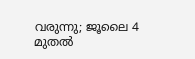വരുന്നു; ജൂലൈ 4 മുതൽ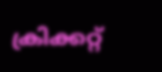ക്രിക്കറ്റ്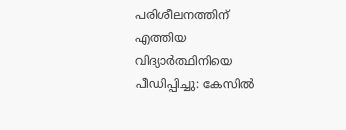പരിശീലനത്തിന് എത്തിയ വിദ്യാര്‍ത്ഥിനിയെ പീഡിപ്പിച്ചു: കേസില്‍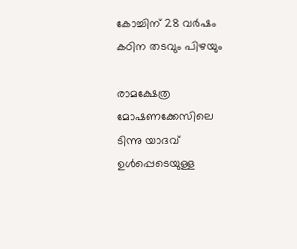കോച്ചിന് 28 വര്‍ഷം കഠിന തടവും പിഴയും

രാമക്ഷേത്ര മോഷണക്കേസിലെ ടിന്നു യാദവ് ഉൾപ്പെടെയുള്ള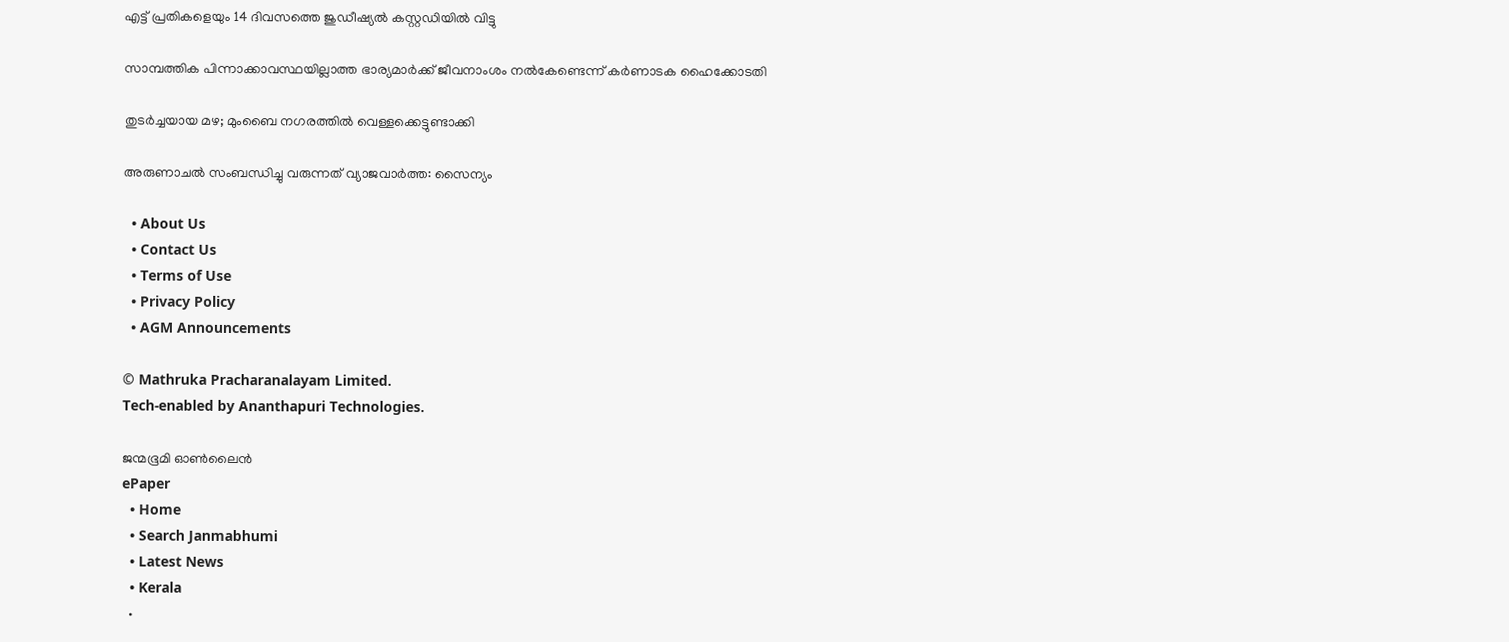എട്ട് പ്രതികളെയും 14 ദിവസത്തെ ജുഡീഷ്യൽ കസ്റ്റഡിയിൽ വിട്ടു

സാമ്പത്തിക പിന്നാക്കാവസ്ഥയില്ലാത്ത ഭാര്യമാര്‍ക്ക് ജീവനാംശം നല്‍കേണ്ടെന്ന് കര്‍ണാടക ഹൈക്കോടതി

തുടർച്ചയായ മഴ; മുംബൈ നഗരത്തിൽ വെള്ളക്കെട്ടുണ്ടാക്കി

അരുണാചൽ സംബന്ധിച്ചു വരുന്നത് വ്യാജവാർത്ത: സൈന്യം

  • About Us
  • Contact Us
  • Terms of Use
  • Privacy Policy
  • AGM Announcements

© Mathruka Pracharanalayam Limited.
Tech-enabled by Ananthapuri Technologies.

ജന്മഭൂമി ഓണ്‍ലൈന്‍
ePaper
  • Home
  • Search Janmabhumi
  • Latest News
  • Kerala
  •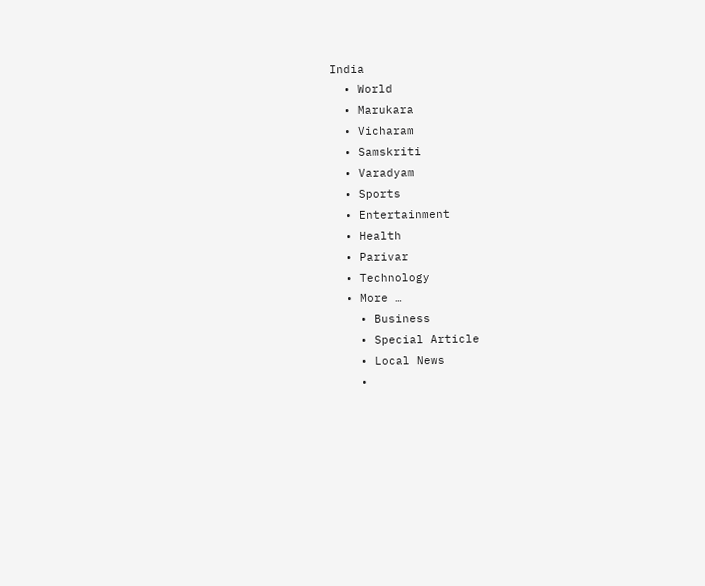India
  • World
  • Marukara
  • Vicharam
  • Samskriti
  • Varadyam
  • Sports
  • Entertainment
  • Health
  • Parivar
  • Technology
  • More …
    • Business
    • Special Article
    • Local News
    •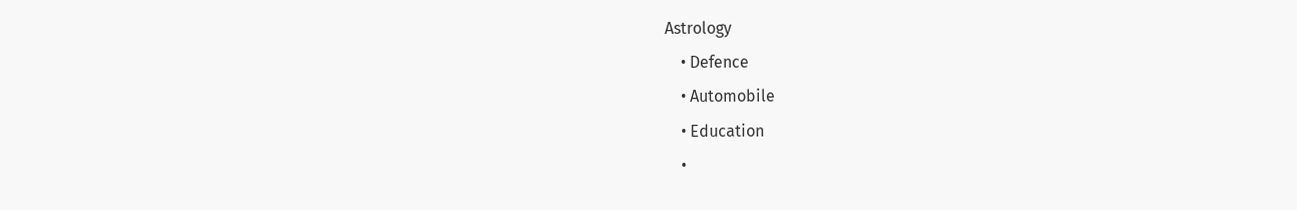Astrology
    • Defence
    • Automobile
    • Education
    •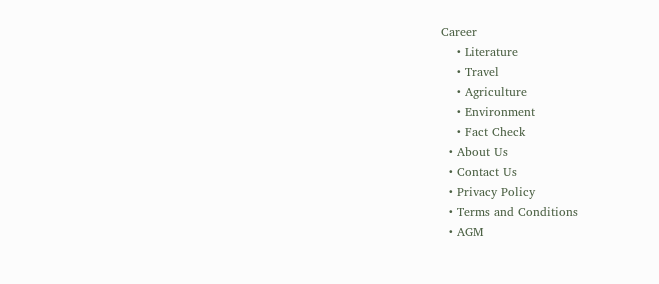Career
    • Literature
    • Travel
    • Agriculture
    • Environment
    • Fact Check
  • About Us
  • Contact Us
  • Privacy Policy
  • Terms and Conditions
  • AGM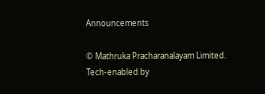Announcements

© Mathruka Pracharanalayam Limited.
Tech-enabled by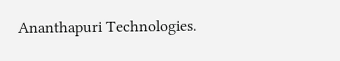Ananthapuri Technologies.